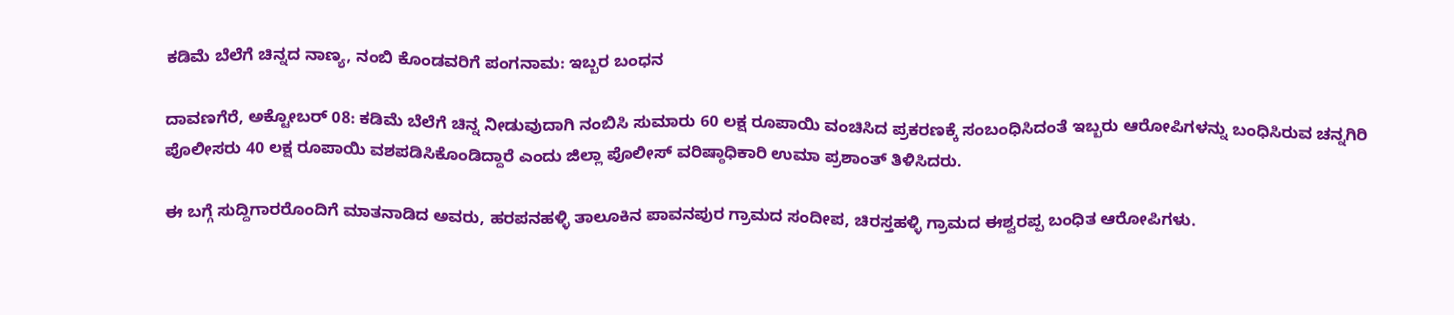ಕಡಿಮೆ ಬೆಲೆಗೆ ಚಿನ್ನದ ನಾಣ್ಯ, ನಂಬಿ ಕೊಂಡವರಿಗೆ ಪಂಗನಾಮ: ಇಬ್ಬರ ಬಂಧನ

ದಾವಣಗೆರೆ, ಅಕ್ಟೋಬರ್‌ 08: ಕಡಿಮೆ ಬೆಲೆಗೆ ಚಿನ್ನ ನೀಡುವುದಾಗಿ ನಂಬಿಸಿ ಸುಮಾರು 60 ಲಕ್ಷ ರೂಪಾಯಿ ವಂಚಿಸಿದ ಪ್ರಕರಣಕ್ಕೆ ಸಂಬಂಧಿಸಿದಂತೆ ಇಬ್ಬರು ಆರೋಪಿಗಳನ್ನು ಬಂಧಿಸಿರುವ ಚನ್ನಗಿರಿ ಪೊಲೀಸರು 40 ಲಕ್ಷ ರೂಪಾಯಿ ವಶಪಡಿಸಿಕೊಂಡಿದ್ದಾರೆ ಎಂದು ಜಿಲ್ಲಾ ಪೊಲೀಸ್ ವರಿಷ್ಠಾಧಿಕಾರಿ ಉಮಾ ಪ್ರಶಾಂತ್ ತಿಳಿಸಿದರು.

ಈ ಬಗ್ಗೆ ಸುದ್ದಿಗಾರರೊಂದಿಗೆ ಮಾತನಾಡಿದ ಅವರು, ಹರಪನಹಳ್ಳಿ ತಾಲೂಕಿನ ಪಾವನಪುರ ಗ್ರಾಮದ ಸಂದೀಪ, ಚಿರಸ್ತಹಳ್ಳಿ ಗ್ರಾಮದ ಈಶ್ವರಪ್ಪ ಬಂಧಿತ ಆರೋಪಿಗಳು.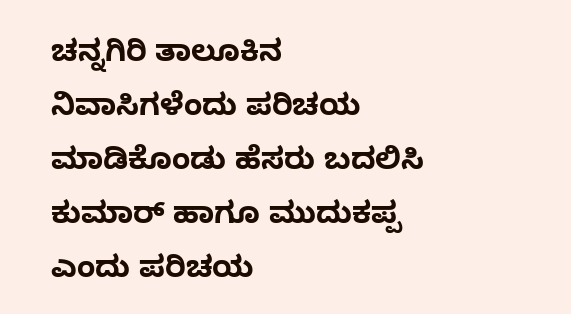ಚನ್ನಗಿರಿ ತಾಲೂಕಿನ ನಿವಾಸಿಗಳೆಂದು ಪರಿಚಯ ಮಾಡಿಕೊಂಡು ಹೆಸರು ಬದಲಿಸಿ ಕುಮಾರ್ ಹಾಗೂ ಮುದುಕಪ್ಪ ಎಂದು ಪರಿಚಯ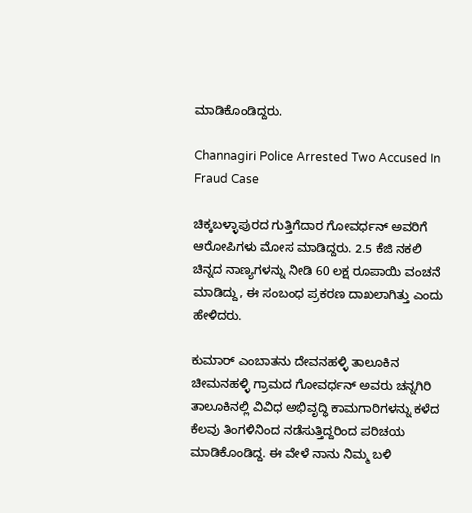ಮಾಡಿಕೊಂಡಿದ್ದರು.

Channagiri Police Arrested Two Accused In Fraud Case

ಚಿಕ್ಕಬಳ್ಳಾಪುರದ ಗುತ್ತಿಗೆದಾರ ಗೋವರ್ಧನ್ ಅವರಿಗೆ ಆರೋಪಿಗಳು ಮೋಸ ಮಾಡಿದ್ದರು. 2.5 ಕೆಜಿ ನಕಲಿ ಚಿನ್ನದ ನಾಣ್ಯಗಳನ್ನು ನೀಡಿ 60 ಲಕ್ಷ ರೂಪಾಯಿ ವಂಚನೆ ಮಾಡಿದ್ದು, ಈ ಸಂಬಂಧ ಪ್ರಕರಣ ದಾಖಲಾಗಿತ್ತು ಎಂದು ಹೇಳಿದರು.

ಕುಮಾರ್ ಎಂಬಾತನು ದೇವನಹಳ್ಳಿ ತಾಲೂಕಿನ ಚೀಮನಹಳ್ಳಿ ಗ್ರಾಮದ ಗೋವರ್ಧನ್ ಅವರು ಚನ್ನಗಿರಿ ತಾಲೂಕಿನಲ್ಲಿ ವಿವಿಧ ಅಭಿವೃದ್ಧಿ ಕಾಮಗಾರಿಗಳನ್ನು ಕಳೆದ ಕೆಲವು ತಿಂಗಳಿನಿಂದ ನಡೆಸುತ್ತಿದ್ದರಿಂದ ಪರಿಚಯ ಮಾಡಿಕೊಂಡಿದ್ದ. ಈ ವೇಳೆ ನಾನು ನಿಮ್ಮ ಬಳಿ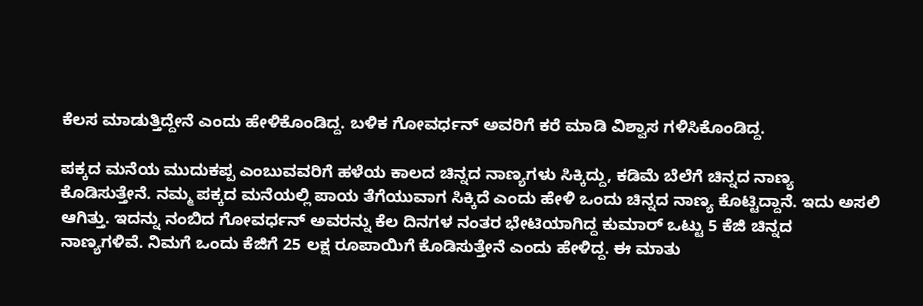ಕೆಲಸ ಮಾಡುತ್ತಿದ್ದೇನೆ ಎಂದು ಹೇಳಿಕೊಂಡಿದ್ದ. ಬಳಿಕ ಗೋವರ್ಧನ್ ಅವರಿಗೆ ಕರೆ ಮಾಡಿ ವಿಶ್ವಾಸ ಗಳಿಸಿಕೊಂಡಿದ್ದ.

ಪಕ್ಕದ ಮನೆಯ ಮುದುಕಪ್ಪ ಎಂಬುವವರಿಗೆ ಹಳೆಯ ಕಾಲದ ಚಿನ್ನದ ನಾಣ್ಯಗಳು ಸಿಕ್ಕಿದ್ದು, ಕಡಿಮೆ ಬೆಲೆಗೆ ಚಿನ್ನದ ನಾಣ್ಯ ಕೊಡಿಸುತ್ತೇನೆ. ನಮ್ಮ ಪಕ್ಕದ ಮನೆಯಲ್ಲಿ ಪಾಯ ತೆಗೆಯುವಾಗ ಸಿಕ್ಕಿದೆ ಎಂದು ಹೇಳಿ ಒಂದು ಚಿನ್ನದ ನಾಣ್ಯ ಕೊಟ್ಟಿದ್ದಾನೆ. ಇದು ಅಸಲಿ ಆಗಿತ್ತು. ಇದನ್ನು ನಂಬಿದ ಗೋವರ್ಧನ್ ಅವರನ್ನು ಕೆಲ ದಿನಗಳ ನಂತರ ಭೇಟಿಯಾಗಿದ್ದ ಕುಮಾರ್ ಒಟ್ಟು 5 ಕೆಜಿ ಚಿನ್ನದ ನಾಣ್ಯಗಳಿವೆ. ನಿಮಗೆ ಒಂದು ಕೆಜಿಗೆ 25 ಲಕ್ಷ ರೂಪಾಯಿಗೆ ಕೊಡಿಸುತ್ತೇನೆ ಎಂದು ಹೇಳಿದ್ದ. ಈ ಮಾತು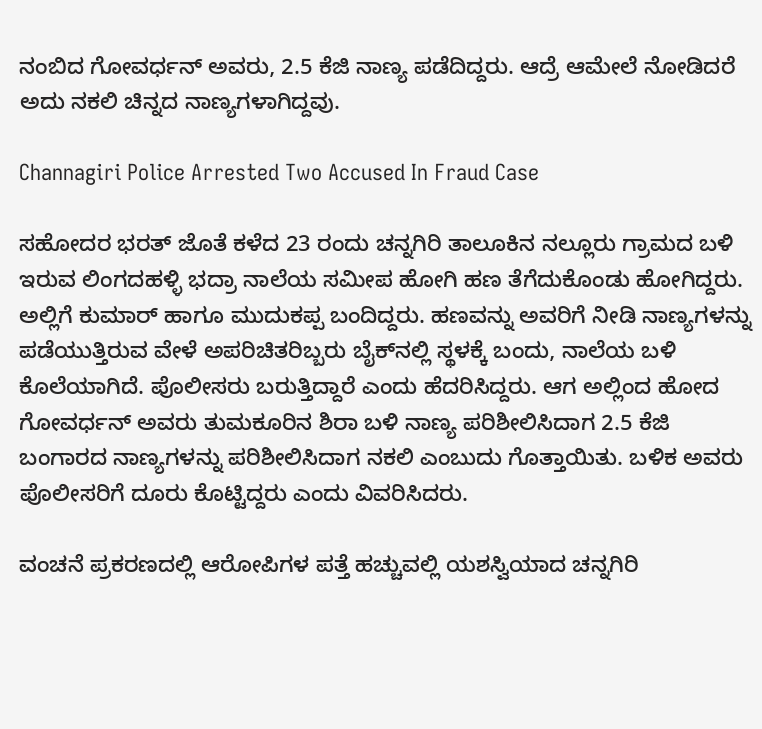ನಂಬಿದ ಗೋವರ್ಧನ್ ಅವರು, 2.5 ಕೆಜಿ ನಾಣ್ಯ ಪಡೆದಿದ್ದರು. ಆದ್ರೆ ಆಮೇಲೆ ನೋಡಿದರೆ ಅದು ನಕಲಿ ಚಿನ್ನದ ನಾಣ್ಯಗಳಾಗಿದ್ದವು.

Channagiri Police Arrested Two Accused In Fraud Case

ಸಹೋದರ ಭರತ್ ಜೊತೆ ಕಳೆದ 23 ರಂದು ಚನ್ನಗಿರಿ ತಾಲೂಕಿನ ನಲ್ಲೂರು ಗ್ರಾಮದ ಬಳಿ ಇರುವ ಲಿಂಗದಹಳ್ಳಿ ಭದ್ರಾ ನಾಲೆಯ ಸಮೀಪ ಹೋಗಿ ಹಣ ತೆಗೆದುಕೊಂಡು ಹೋಗಿದ್ದರು. ಅಲ್ಲಿಗೆ ಕುಮಾರ್ ಹಾಗೂ ಮುದುಕಪ್ಪ ಬಂದಿದ್ದರು. ಹಣವನ್ನು ಅವರಿಗೆ ನೀಡಿ ನಾಣ್ಯಗಳನ್ನು ಪಡೆಯುತ್ತಿರುವ ವೇಳೆ ಅಪರಿಚಿತರಿಬ್ಬರು ಬೈಕ್‌ನಲ್ಲಿ ಸ್ಥಳಕ್ಕೆ ಬಂದು, ನಾಲೆಯ ಬಳಿ ಕೊಲೆಯಾಗಿದೆ. ಪೊಲೀಸರು ಬರುತ್ತಿದ್ದಾರೆ ಎಂದು ಹೆದರಿಸಿದ್ದರು. ಆಗ ಅಲ್ಲಿಂದ ಹೋದ ಗೋವರ್ಧನ್ ಅವರು ತುಮಕೂರಿನ ಶಿರಾ ಬಳಿ ನಾಣ್ಯ ಪರಿಶೀಲಿಸಿದಾಗ 2.5 ಕೆಜಿ ಬಂಗಾರದ ನಾಣ್ಯಗಳನ್ನು ಪರಿಶೀಲಿಸಿದಾಗ ನಕಲಿ ಎಂಬುದು ಗೊತ್ತಾಯಿತು. ಬಳಿಕ ಅವರು ಪೊಲೀಸರಿಗೆ ದೂರು ಕೊಟ್ಟಿದ್ದರು ಎಂದು ವಿವರಿಸಿದರು‌.

ವಂಚನೆ ಪ್ರಕರಣದಲ್ಲಿ ಆರೋಪಿಗಳ ಪತ್ತೆ ಹಚ್ಚುವಲ್ಲಿ ಯಶಸ್ವಿಯಾದ ಚನ್ನಗಿರಿ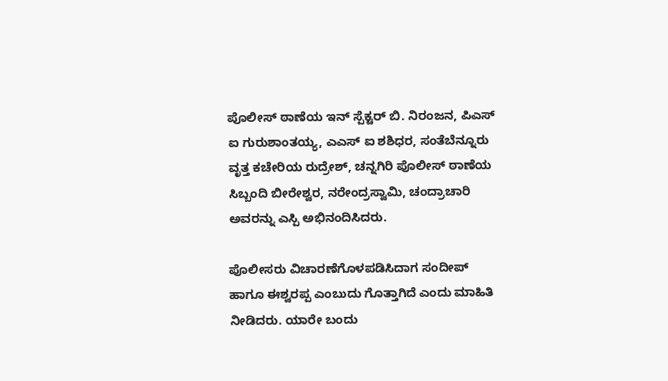ಪೊಲೀಸ್ ಠಾಣೆಯ ಇನ್ ಸ್ಪೆಕ್ಟರ್ ಬಿ. ನಿರಂಜನ, ಪಿಎಸ್ ಐ ಗುರುಶಾಂತಯ್ಯ, ಎಎಸ್ ಐ ಶಶಿಧರ, ಸಂತೆಬೆನ್ನೂರು ವೃತ್ತ ಕಚೇರಿಯ ರುದ್ರೇಶ್, ಚನ್ನಗಿರಿ ಪೊಲೀಸ್ ಠಾಣೆಯ ಸಿಬ್ಬಂದಿ ಬೀರೇಶ್ವರ, ನರೇಂದ್ರಸ್ವಾಮಿ, ಚಂದ್ರಾಚಾರಿ ಅವರನ್ನು ಎಸ್ಪಿ ಅಭಿನಂದಿಸಿದರು.

ಪೊಲೀಸರು ವಿಚಾರಣೆಗೊಳಪಡಿಸಿದಾಗ ಸಂದೀಪ್ ಹಾಗೂ ಈಶ್ವರಪ್ಪ ಎಂಬುದು ಗೊತ್ತಾಗಿದೆ ಎಂದು ಮಾಹಿತಿ ನೀಡಿದರು‌‌. ಯಾರೇ ಬಂದು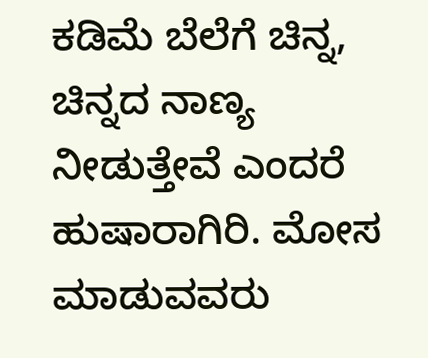ಕಡಿಮೆ ಬೆಲೆಗೆ ಚಿನ್ನ, ಚಿನ್ನದ ನಾಣ್ಯ ನೀಡುತ್ತೇವೆ ಎಂದರೆ ಹುಷಾರಾಗಿರಿ. ಮೋಸ ಮಾಡುವವರು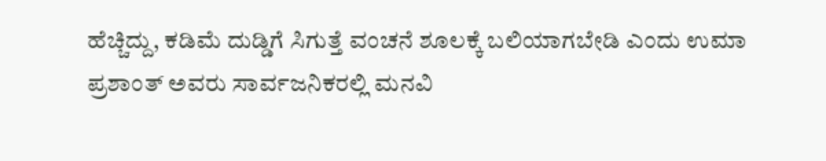ಹೆಚ್ಚಿದ್ದು, ಕಡಿಮೆ ದುಡ್ಡಿಗೆ ಸಿಗುತ್ತೆ ವಂಚನೆ ಶೂಲಕ್ಕೆ ಬಲಿಯಾಗಬೇಡಿ ಎಂದು ಉಮಾ ಪ್ರಶಾಂತ್ ಅವರು ಸಾರ್ವಜನಿಕರಲ್ಲಿ ಮನವಿ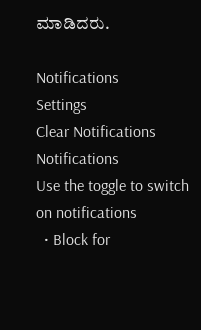ಮಾಡಿದರು.

Notifications
Settings
Clear Notifications
Notifications
Use the toggle to switch on notifications
  • Block for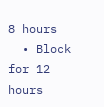8 hours
  • Block for 12 hours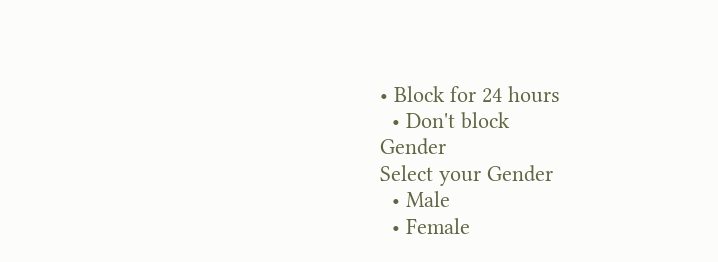• Block for 24 hours
  • Don't block
Gender
Select your Gender
  • Male
  • Female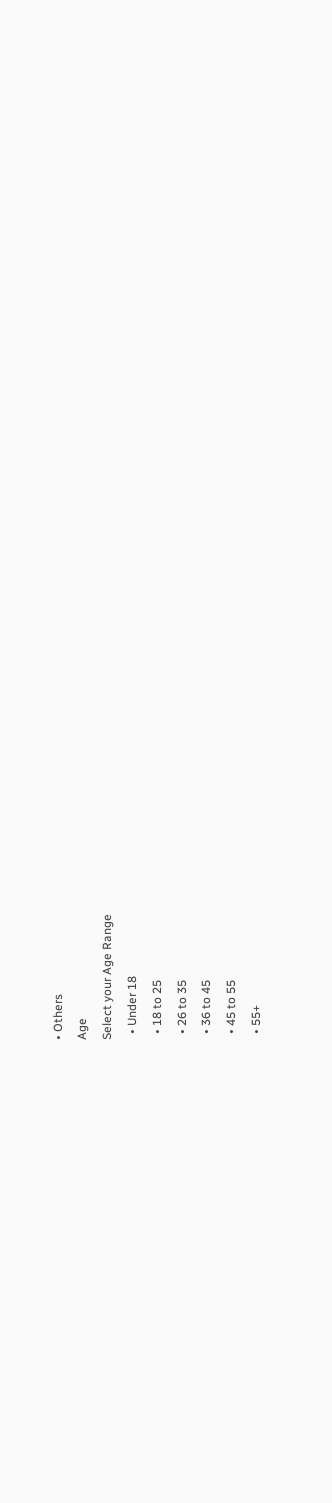• Others
Age
Select your Age Range
  • Under 18
  • 18 to 25
  • 26 to 35
  • 36 to 45
  • 45 to 55
  • 55+